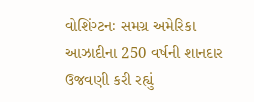વોશિંગ્ટનઃ સમગ્ર અમેરિકા આઝાદીના 250 વર્ષની શાનદાર ઉજવણી કરી રહ્યું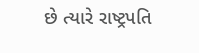છે ત્યારે રાષ્ટ્રપતિ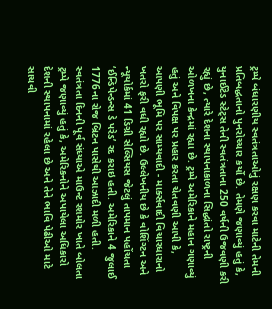ટ્રમ્પે બંધારણીય સ્વતંત્રતાઓનું રક્ષણ કરવા માટેની તેમની પ્રતિબદ્ધતાનો પુનરોચ્ચાર કર્યો છે. તેમણે જણાવ્યું હતું કે, યુનાઈટેડ સ્ટેટ્સ તેની સ્વતંત્રતાના 250 વર્ષની ઉજવણી કરી રહ્યું છે, ત્યારે દેશના સ્થાપનાકાળના સિદ્ધાંતો રાષ્ટ્રની ઓળખના કેન્દ્રમાં રહ્યા છે. ટ્રમ્પે અમેરિકાને મહાન ગણાવ્યું હતું અને વિપક્ષ પર પ્રહાર કરતા ચેતવણી આપી કે, આપણી ભૂમિ પર સામ્યવાદી - માર્ક્સવાદી વિચારધારાનો ખતરો ફરી વધી રહ્યો છે. ઉલ્લેખનીય છે કે વોશિંગ્ટન અને ન્યૂયોર્કમાં 41 ડિગ્રી સેલ્સિયસ જેટલું તાપમાન પહોંચતા ‘ઈન્ડિપેન્ડન્સ ડે પરેડ’ રદ કરાઇ હતી. અમેરિકાને 4 જુલાઈ 1776ના રોજ બ્રિટન પાસેથી આઝાદી મળી હતી.
સ્વતંત્રતા દિનની પૂર્વ સંધ્યાએ માઉન્ટ રશમોર ખાતે બોલતા ટ્રમ્પે જણાવ્યું હતું કે, અમેરિકનોને અપાયેલા અધિકારો દેશની સ્થાપનામાં રહેલા છે અને તેને ભાવિ પેઢીઓ માટે સાચવી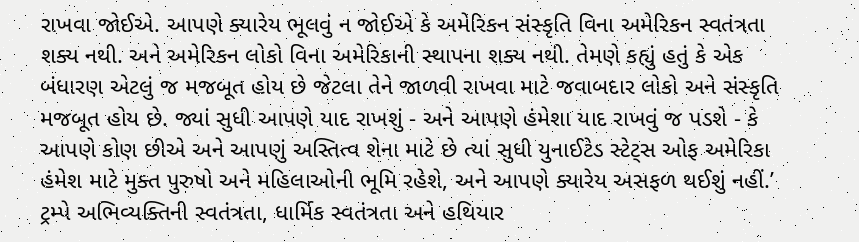રાખવા જોઈએ. આપણે ક્યારેય ભૂલવું ન જોઈએ કે અમેરિકન સંસ્કૃતિ વિના અમેરિકન સ્વતંત્રતા શક્ય નથી. અને અમેરિકન લોકો વિના અમેરિકાની સ્થાપના શક્ય નથી. તેમણે કહ્યું હતું કે એક બંધારણ એટલું જ મજબૂત હોય છે જેટલા તેને જાળવી રાખવા માટે જવાબદાર લોકો અને સંસ્કૃતિ મજબૂત હોય છે. જ્યાં સુધી આપણે યાદ રાખશું - અને આપણે હંમેશા યાદ રાખવું જ પડશે - કે આપણે કોણ છીએ અને આપણું અસ્તિત્વ શેના માટે છે ત્યાં સુધી યુનાઈટેડ સ્ટેટ્સ ઓફ અમેરિકા હંમેશ માટે મુક્ત પુરુષો અને મહિલાઓની ભૂમિ રહેશે, અને આપણે ક્યારેય અસફળ થઈશું નહીં.’
ટ્રમ્પે અભિવ્યક્તિની સ્વતંત્રતા, ધાર્મિક સ્વતંત્રતા અને હથિયાર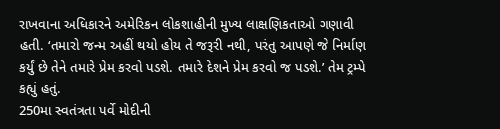રાખવાના અધિકારને અમેરિકન લોકશાહીની મુખ્ય લાક્ષણિકતાઓ ગણાવી હતી. ‘તમારો જન્મ અહીં થયો હોય તે જરૂરી નથી, પરંતુ આપણે જે નિર્માણ કર્યું છે તેને તમારે પ્રેમ કરવો પડશે. તમારે દેશને પ્રેમ કરવો જ પડશે.’ તેમ ટ્રમ્પે કહ્યું હતું.
250મા સ્વતંત્રતા પર્વે મોદીની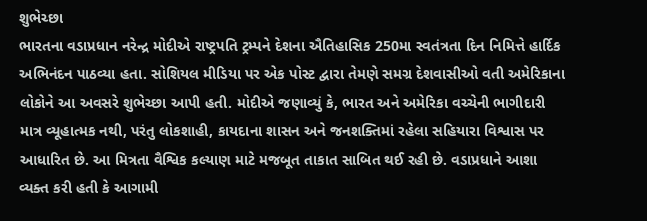શુભેચ્છા
ભારતના વડાપ્રધાન નરેન્દ્ર મોદીએ રાષ્ટ્રપતિ ટ્રમ્પને દેશના ઐતિહાસિક 250મા સ્વતંત્રતા દિન નિમિત્તે હાર્દિક અભિનંદન પાઠવ્યા હતા. સોશિયલ મીડિયા પર એક પોસ્ટ દ્વારા તેમણે સમગ્ર દેશવાસીઓ વતી અમેરિકાના લોકોને આ અવસરે શુભેચ્છા આપી હતી. મોદીએ જણાવ્યું કે, ભારત અને અમેરિકા વચ્ચેની ભાગીદારી માત્ર વ્યૂહાત્મક નથી, પરંતુ લોકશાહી, કાયદાના શાસન અને જનશક્તિમાં રહેલા સહિયારા વિશ્વાસ પર આધારિત છે. આ મિત્રતા વૈશ્વિક કલ્યાણ માટે મજબૂત તાકાત સાબિત થઈ રહી છે. વડાપ્રધાને આશા વ્યક્ત કરી હતી કે આગામી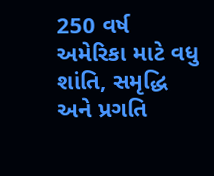250 વર્ષ અમેરિકા માટે વધુ શાંતિ, સમૃદ્ધિ અને પ્રગતિ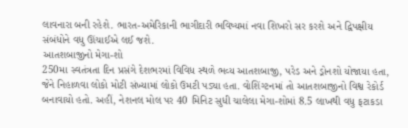લાવનારા બની રહેશે. ભારત-અમેરિકાની ભાગીદારી ભવિષ્યમાં નવા શિખરો સર કરશે અને દ્વિપક્ષીય સંબંધોને વધુ ઊંચાઈએ લઈ જશે.
આતશબાજીનો મેગા-શો
250મા સ્વતંત્રતા દિન પ્રસંગે દેશભરમાં વિવિધ સ્થળે ભવ્ય આતશબાજી, પરેડ અને ડ્રોનશો યોજાયા હતા, જેને નિહાળવા લોકો મોટી સંખ્યામાં લોકો ઉમટી પડ્યા હતા. વોશિંગ્ટનમાં તો આતશબાજીનો વિશ્વ રેકોર્ડ બનાવાયો હતો. અહીં, નેશનલ મોલ પર 40 મિનિટ સુધી ચાલેલા મેગા-શોમાં 8.5 લાખથી વધુ ફટાકડા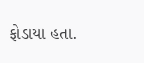ફોડાયા હતા.